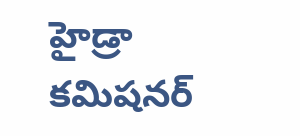హైడ్రా కమిషనర్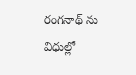రంగనాథ్ ను విధుల్లో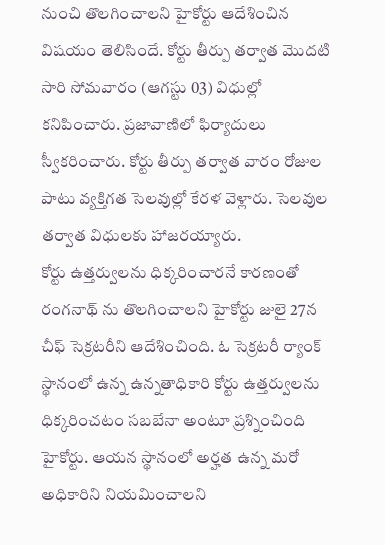నుంచి తొలగించాలని హైకోర్టు ఆదేశించిన విషయం తెలిసిందే. కోర్టు తీర్పు తర్వాత మొదటి సారి సోమవారం (ఆగస్టు 03) విధుల్లో కనిపించారు. ప్రజావాణిలో ఫిర్యాదులు స్వీకరించారు. కోర్టు తీర్పు తర్వాత వారం రోజుల పాటు వ్యక్తిగత సెలవుల్లో కేరళ వెళ్లారు. సెలవుల తర్వాత విధులకు హాజరయ్యారు.
కోర్టు ఉత్తర్వులను ధిక్కరించారనే కారణంతో రంగనాథ్ ను తొలగించాలని హైకోర్టు జులై 27న చీఫ్ సెక్రటరీని ఆదేశించింది. ఓ సెక్రటరీ ర్యాంక్ స్థానంలో ఉన్న ఉన్నతాధికారి కోర్టు ఉత్తర్వులను ధిక్కరించటం సబబేనా అంటూ ప్రశ్నించింది హైకోర్టు. ఆయన స్థానంలో అర్హత ఉన్న మరో అధికారిని నియమించాలని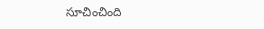సూచించింది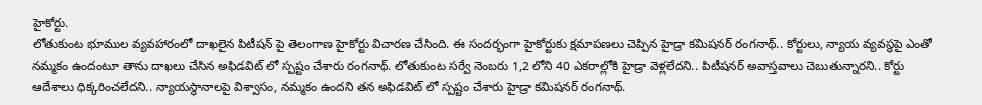హైకోర్టు.
లోతుకుంట భూముల వ్యవహారంలో దాఖలైన పిటీషన్ పై తెలంగాణ హైకోర్టు విచారణ చేసింది. ఈ సందర్భంగా హైకోర్టుకు క్షమాపణలు చెప్పిన హైడ్రా కమిషనర్ రంగనాథ్.. కోర్టులు, న్యాయ వ్యవస్థపై ఎంతో నమ్మకం ఉందంటూ తాను దాఖలు చేసిన అఫిడవిట్ లో స్పష్టం చేశారు రంగనాథ్. లోతుకుంట సర్వే నెంబరు 1,2 లోని 40 ఎకరాల్లోకి హైడ్రా వెళ్లలేదని.. పిటీషనర్ అవాస్తవాలు చెబుతున్నారని.. కోర్టు ఆదేశాలు ధిక్కరించలేదని.. న్యాయస్థానాలపై విశ్వాసం, నమ్మకం ఉందని తన అఫిడవిట్ లో స్పష్టం చేశారు హైడ్రా కమిషనర్ రంగనాథ్.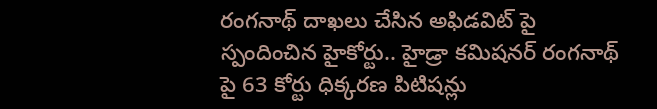రంగనాథ్ దాఖలు చేసిన అఫిడవిట్ పై స్పందించిన హైకోర్టు.. హైడ్రా కమిషనర్ రంగనాథ్ పై 63 కోర్టు ధిక్కరణ పిటిషన్లు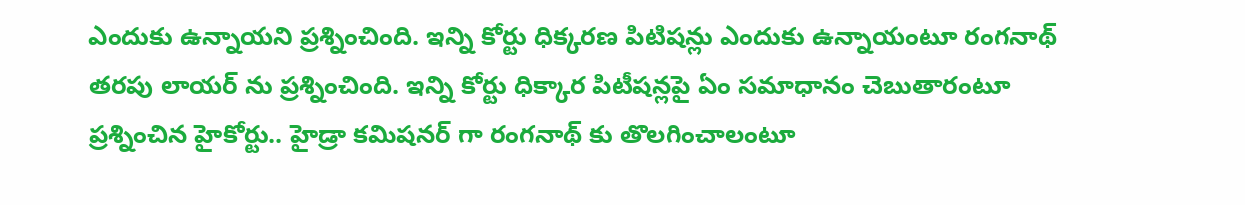ఎందుకు ఉన్నాయని ప్రశ్నించింది. ఇన్ని కోర్టు ధిక్కరణ పిటిషన్లు ఎందుకు ఉన్నాయంటూ రంగనాథ్ తరపు లాయర్ ను ప్రశ్నించింది. ఇన్ని కోర్టు ధిక్కార పిటీషన్లపై ఏం సమాధానం చెబుతారంటూ ప్రశ్నించిన హైకోర్టు.. హైడ్రా కమిషనర్ గా రంగనాథ్ కు తొలగించాలంటూ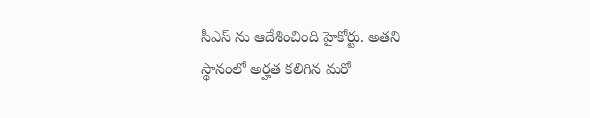సీఎస్ ను ఆదేశించింది హైకోర్టు. అతని స్థానంలో అర్హత కలిగిన మరో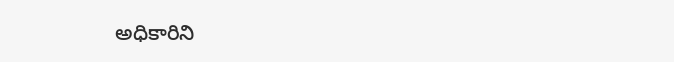అధికారిని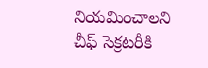నియమించాలని చీఫ్ సెక్రటరీకి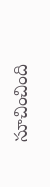సూచించింది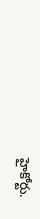హైకోర్టు.